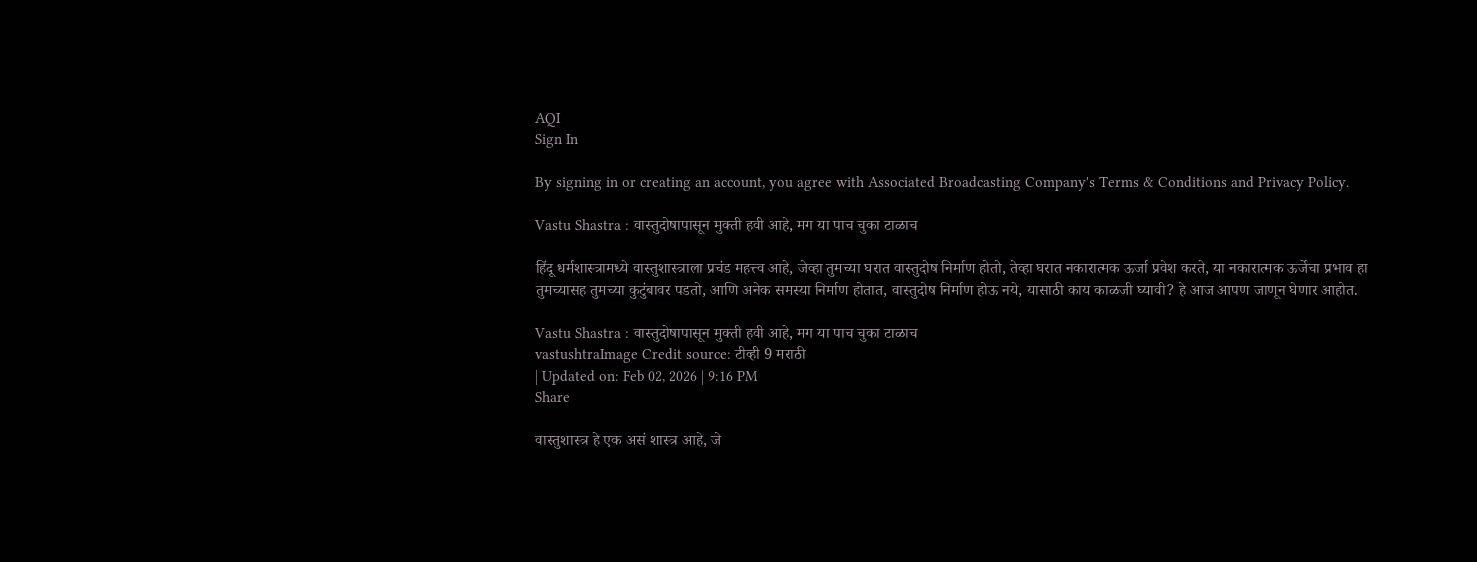AQI
Sign In

By signing in or creating an account, you agree with Associated Broadcasting Company's Terms & Conditions and Privacy Policy.

Vastu Shastra : वास्तुदोषापासून मुक्ती हवी आहे, मग या पाच चुका टाळाच

हिंदू धर्मशास्त्रामध्ये वास्तुशास्त्राला प्रचंड महत्त्व आहे, जेव्हा तुमच्या घरात वास्तुदोष निर्माण होतो, तेव्हा घरात नकारात्मक ऊर्जा प्रवेश करते, या नकारात्मक ऊर्जेचा प्रभाव हा तुमच्यासह तुमच्या कुटुंबावर पडतो, आणि अनेक समस्या निर्माण होतात, वास्तुदोष निर्माण होऊ नये, यासाठी काय काळजी घ्यावी? हे आज आपण जाणून घेणार आहोत.

Vastu Shastra : वास्तुदोषापासून मुक्ती हवी आहे, मग या पाच चुका टाळाच
vastushtraImage Credit source: टीव्ही 9 मराठी
| Updated on: Feb 02, 2026 | 9:16 PM
Share

वास्तुशास्त्र हे एक असं शास्त्र आहे, जे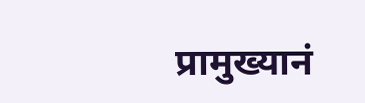प्रामुख्यानं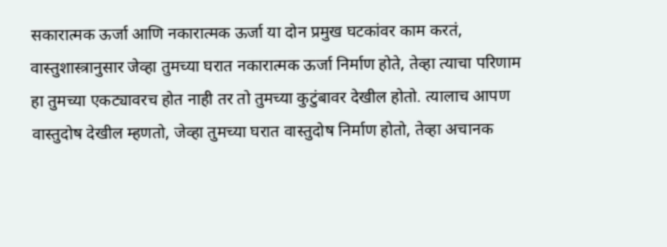सकारात्मक ऊर्जा आणि नकारात्मक ऊर्जा या दोन प्रमुख घटकांवर काम करतं, वास्तुशास्त्रानुसार जेव्हा तुमच्या घरात नकारात्मक ऊर्जा निर्माण होते, तेव्हा त्याचा परिणाम हा तुमच्या एकट्यावरच होत नाही तर तो तुमच्या कुटुंबावर देखील होतो. त्यालाच आपण वास्तुदोष देखील म्हणतो, जेव्हा तुमच्या घरात वास्तुदोष निर्माण होतो, तेव्हा अचानक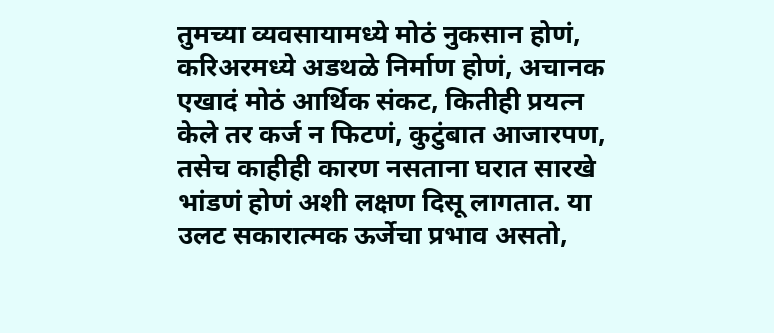तुमच्या व्यवसायामध्ये मोठं नुकसान होणं, करिअरमध्ये अडथळे निर्माण होणं, अचानक एखादं मोठं आर्थिक संकट, कितीही प्रयत्न केले तर कर्ज न फिटणं, कुटुंबात आजारपण, तसेच काहीही कारण नसताना घरात सारखे भांडणं होणं अशी लक्षण दिसू लागतात. या उलट सकारात्मक ऊर्जेचा प्रभाव असतो,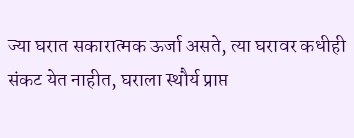ज्या घरात सकारात्मक ऊर्जा असते, त्या घरावर कधीही संकट येत नाहीत, घराला स्थौर्य प्राप्त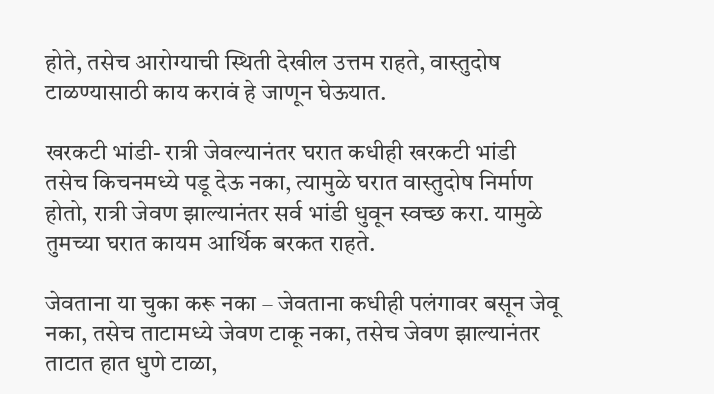होते, तसेच आरोग्याची स्थिती देखील उत्तम राहते, वास्तुदोष टाळण्यासाठी काय करावं हे जाणून घेऊयात.

खरकटी भांडी- रात्री जेवल्यानंतर घरात कधीही खरकटी भांडी तसेच किचनमध्ये पडू देऊ नका, त्यामुळे घरात वास्तुदोष निर्माण होतो, रात्री जेवण झाल्यानंतर सर्व भांडी धुवून स्वच्छ करा. यामुळे तुमच्या घरात कायम आर्थिक बरकत राहते.

जेवताना या चुका करू नका – जेवताना कधीही पलंगावर बसून जेवू नका, तसेच ताटामध्ये जेवण टाकू नका, तसेच जेवण झाल्यानंतर ताटात हात धुणे टाळा,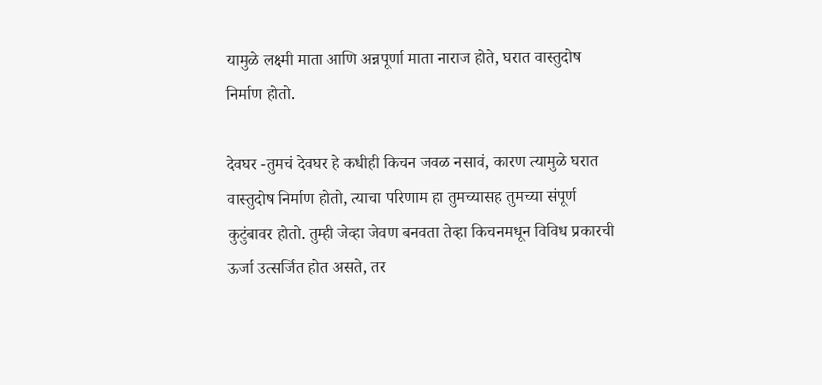यामुळे लक्ष्मी माता आणि अन्नपूर्णा माता नाराज होते, घरात वास्तुदोष निर्माण होतो.

देवघर -तुमचं देवघर हे कधीही किचन जवळ नसावं, कारण त्यामुळे घरात वास्तुदोष निर्माण होतो, त्याचा परिणाम हा तुमच्यासह तुमच्या संपूर्ण कुटुंबावर होतो. तुम्ही जेव्हा जेवण बनवता तेव्हा किचनमधून विविध प्रकारची ऊर्जा उत्सर्जित होत असते, तर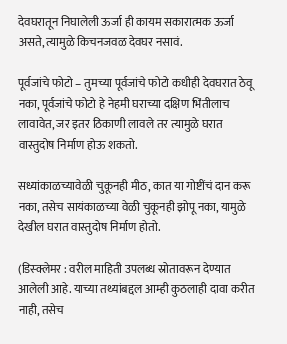देवघरातून निघालेली ऊर्जा ही कायम सकारात्मक ऊर्जा असते, त्यामुळे किचनजवळ देवघर नसावं.

पूर्वजांचे फोटो – तुमच्या पूर्वजांचे फोटो कधीही देवघरात ठेवू नका, पूर्वजांचे फोटो हे नेहमी घराच्या दक्षिण भिंतीलाच लावावेत, जर इतर ठिकाणी लावले तर त्यामुळे घरात वास्तुदोष निर्माण होऊ शकतो.

सध्यांकाळच्यावेळी चुकूनही मीठ, कात या गोष्टींचं दान करू नका, तसेच सायंकाळच्या वेळी चुकूनही झोपू नका, यामुळे देखील घरात वास्तुदोष निर्माण होतो.

(डिस्क्लेमर : वरील माहिती उपलब्ध स्रोतावरून देण्यात आलेली आहे. याच्या तथ्यांबद्दल आम्ही कुठलाही दावा करीत नाही, तसेच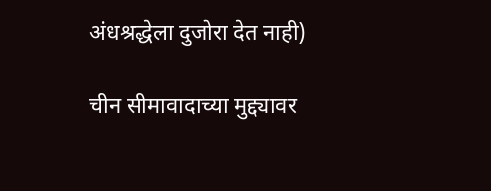अंधश्रद्धेला दुजोरा देत नाही)

चीन सीमावादाच्या मुद्द्यावर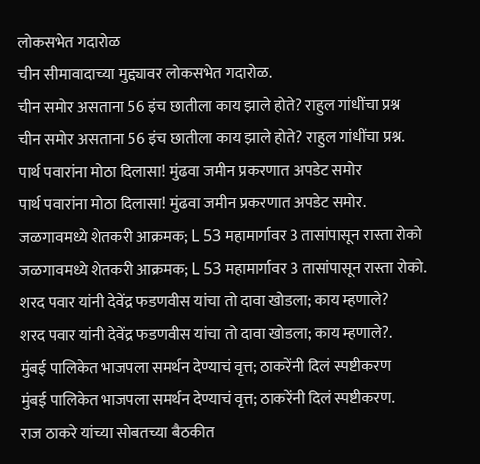लोकसभेत गदारोळ
चीन सीमावादाच्या मुद्द्यावर लोकसभेत गदारोळ.
चीन समोर असताना 56 इंच छातीला काय झाले होते? राहुल गांधींचा प्रश्न
चीन समोर असताना 56 इंच छातीला काय झाले होते? राहुल गांधींचा प्रश्न.
पार्थ पवारांना मोठा दिलासा! मुंढवा जमीन प्रकरणात अपडेट समोर
पार्थ पवारांना मोठा दिलासा! मुंढवा जमीन प्रकरणात अपडेट समोर.
जळगावमध्ये शेतकरी आक्रमक; L 53 महामार्गावर 3 तासांपासून रास्ता रोको
जळगावमध्ये शेतकरी आक्रमक; L 53 महामार्गावर 3 तासांपासून रास्ता रोको.
शरद पवार यांनी देवेंद्र फडणवीस यांचा तो दावा खोडला; काय म्हणाले?
शरद पवार यांनी देवेंद्र फडणवीस यांचा तो दावा खोडला; काय म्हणाले?.
मुंबई पालिकेत भाजपला समर्थन देण्याचं वृत्त; ठाकरेंनी दिलं स्पष्टीकरण
मुंबई पालिकेत भाजपला समर्थन देण्याचं वृत्त; ठाकरेंनी दिलं स्पष्टीकरण.
राज ठाकरे यांच्या सोबतच्या बैठकीत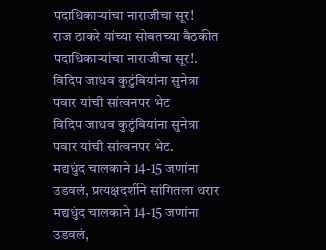पदाधिकाऱ्यांचा नाराजीचा सूर!
राज ठाकरे यांच्या सोबतच्या बैठकीत पदाधिकाऱ्यांचा नाराजीचा सूर!.
विदिप जाधव कुटुंबियांना सुनेत्रा पवार यांची सांत्वनपर भेट
विदिप जाधव कुटुंबियांना सुनेत्रा पवार यांची सांत्वनपर भेट.
मद्यधुंद चालकाने 14-15 जणांना उडवलं, प्रत्यक्षदर्शीने सांगितला थरार
मद्यधुंद चालकाने 14-15 जणांना उडवलं,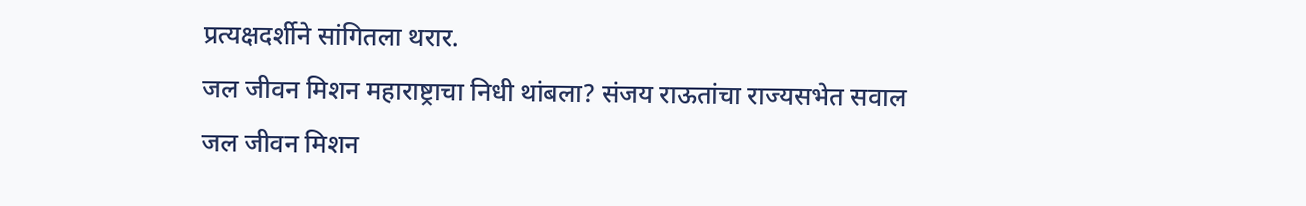प्रत्यक्षदर्शीने सांगितला थरार.
जल जीवन मिशन महाराष्ट्राचा निधी थांबला? संजय राऊतांचा राज्यसभेत सवाल
जल जीवन मिशन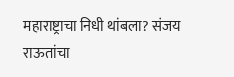महाराष्ट्राचा निधी थांबला? संजय राऊतांचा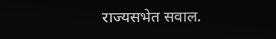राज्यसभेत सवाल.